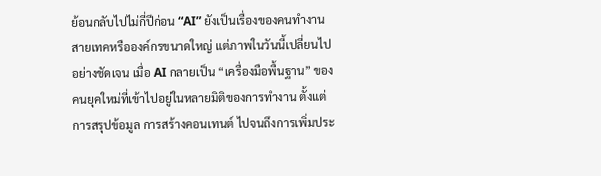ย้อนกลับไปไม่กี่ปีก่อน “AI” ยังเป็นเรื่องของคนทำงานสายเทคหรือองค์กรขนาดใหญ่ แต่ภาพในวันนี้เปลี่ยนไปอย่างชัดเจน เมื่อ AI กลายเป็น “เครื่องมือพื้นฐาน” ของคนยุคใหม่ที่เข้าไปอยู่ในหลายมิติของการทำงาน ตั้งแต่การสรุปข้อมูล การสร้างคอนเทนต์ ไปจนถึงการเพิ่มประ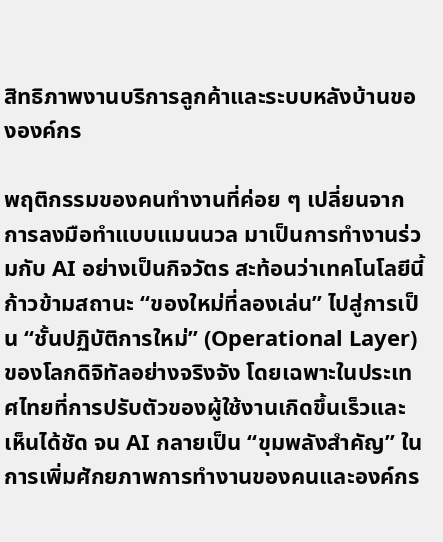สิทธิภาพงานบริการลูกค้าและระบบหลังบ้านขององค์กร

พฤติกรรมของคนทำงานที่ค่อย ๆ เปลี่ยนจากการลงมือทำแบบแมนนวล มาเป็นการทำงานร่วมกับ AI อย่างเป็นกิจวัตร สะท้อนว่าเทคโนโลยีนี้ก้าวข้ามสถานะ “ของใหม่ที่ลองเล่น” ไปสู่การเป็น “ชั้นปฏิบัติการใหม่” (Operational Layer) ของโลกดิจิทัลอย่างจริงจัง โดยเฉพาะในประเทศไทยที่การปรับตัวของผู้ใช้งานเกิดขึ้นเร็วและเห็นได้ชัด จน AI กลายเป็น “ขุมพลังสำคัญ” ในการเพิ่มศักยภาพการทำงานของคนและองค์กร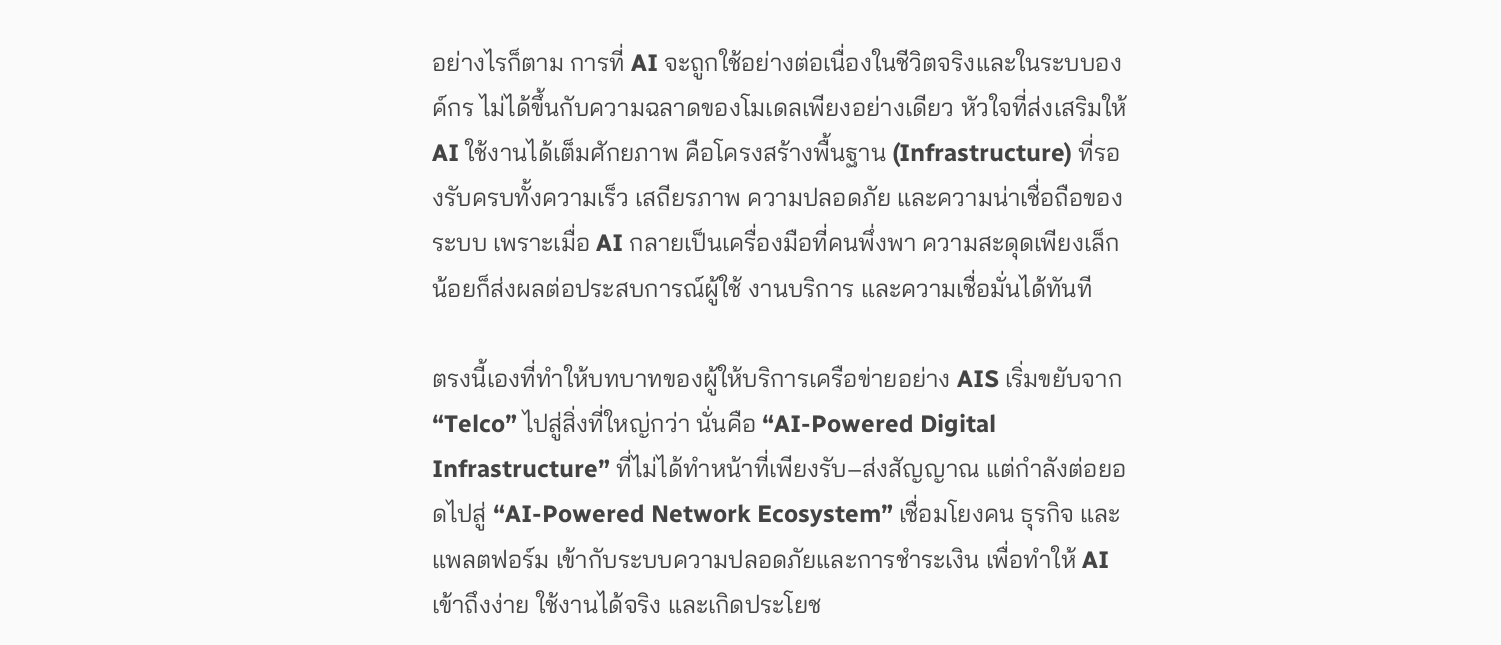อย่างไรก็ตาม การที่ AI จะถูกใช้อย่างต่อเนื่องในชีวิตจริงและในระบบองค์กร ไม่ได้ขึ้นกับความฉลาดของโมเดลเพียงอย่างเดียว หัวใจที่ส่งเสริมให้ AI ใช้งานได้เต็มศักยภาพ คือโครงสร้างพื้นฐาน (Infrastructure) ที่รองรับครบทั้งความเร็ว เสถียรภาพ ความปลอดภัย และความน่าเชื่อถือของระบบ เพราะเมื่อ AI กลายเป็นเครื่องมือที่คนพึ่งพา ความสะดุดเพียงเล็กน้อยก็ส่งผลต่อประสบการณ์ผู้ใช้ งานบริการ และความเชื่อมั่นได้ทันที

ตรงนี้เองที่ทำให้บทบาทของผู้ให้บริการเครือข่ายอย่าง AIS เริ่มขยับจาก “Telco” ไปสู่สิ่งที่ใหญ่กว่า นั่นคือ “AI-Powered Digital Infrastructure” ที่ไม่ได้ทำหน้าที่เพียงรับ–ส่งสัญญาณ แต่กำลังต่อยอดไปสู่ “AI-Powered Network Ecosystem” เชื่อมโยงคน ธุรกิจ และแพลตฟอร์ม เข้ากับระบบความปลอดภัยและการชำระเงิน เพื่อทำให้ AI เข้าถึงง่าย ใช้งานได้จริง และเกิดประโยช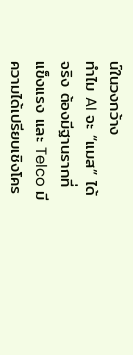น์ในวงกว้าง
ทำไม AI จะ “แมส” ได้จริง ต้องมีฐานรากที่แข็งแรง และ Telco มีความได้เปรียบเชิงโคร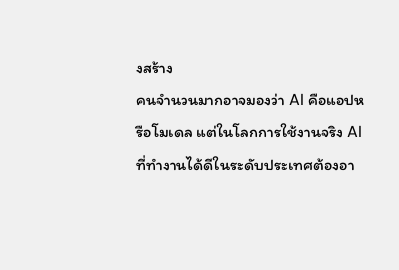งสร้าง
คนจำนวนมากอาจมองว่า AI คือแอปหรือโมเดล แต่ในโลกการใช้งานจริง AI ที่ทำงานได้ดีในระดับประเทศต้องอา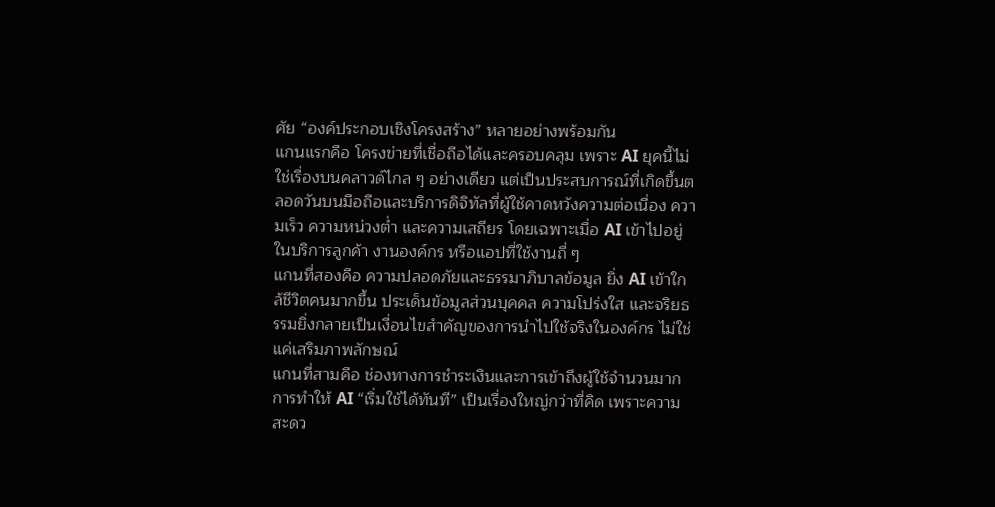ศัย “องค์ประกอบเชิงโครงสร้าง” หลายอย่างพร้อมกัน
แกนแรกคือ โครงข่ายที่เชื่อถือได้และครอบคลุม เพราะ AI ยุคนี้ไม่ใช่เรื่องบนคลาวด์ไกล ๆ อย่างเดียว แต่เป็นประสบการณ์ที่เกิดขึ้นตลอดวันบนมือถือและบริการดิจิทัลที่ผู้ใช้คาดหวังความต่อเนื่อง ความเร็ว ความหน่วงต่ำ และความเสถียร โดยเฉพาะเมื่อ AI เข้าไปอยู่ในบริการลูกค้า งานองค์กร หรือแอปที่ใช้งานถี่ ๆ
แกนที่สองคือ ความปลอดภัยและธรรมาภิบาลข้อมูล ยิ่ง AI เข้าใกล้ชีวิตคนมากขึ้น ประเด็นข้อมูลส่วนบุคคล ความโปร่งใส และจริยธรรมยิ่งกลายเป็นเงื่อนไขสำคัญของการนำไปใช้จริงในองค์กร ไม่ใช่แค่เสริมภาพลักษณ์
แกนที่สามคือ ช่องทางการชำระเงินและการเข้าถึงผู้ใช้จำนวนมาก การทำให้ AI “เริ่มใช้ได้ทันที” เป็นเรื่องใหญ่กว่าที่คิด เพราะความสะดว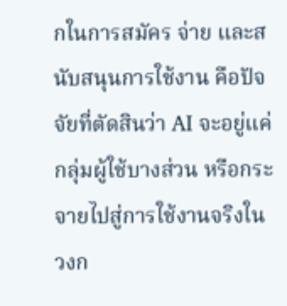กในการสมัคร จ่าย และสนับสนุนการใช้งาน คือปัจจัยที่ตัดสินว่า AI จะอยู่แค่กลุ่มผู้ใช้บางส่วน หรือกระจายไปสู่การใช้งานจริงในวงก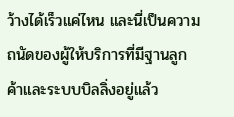ว้างได้เร็วแค่ไหน และนี่เป็นความถนัดของผู้ให้บริการที่มีฐานลูกค้าและระบบบิลลิ่งอยู่แล้ว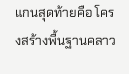แกนสุดท้ายคือ โครงสร้างพื้นฐานคลาว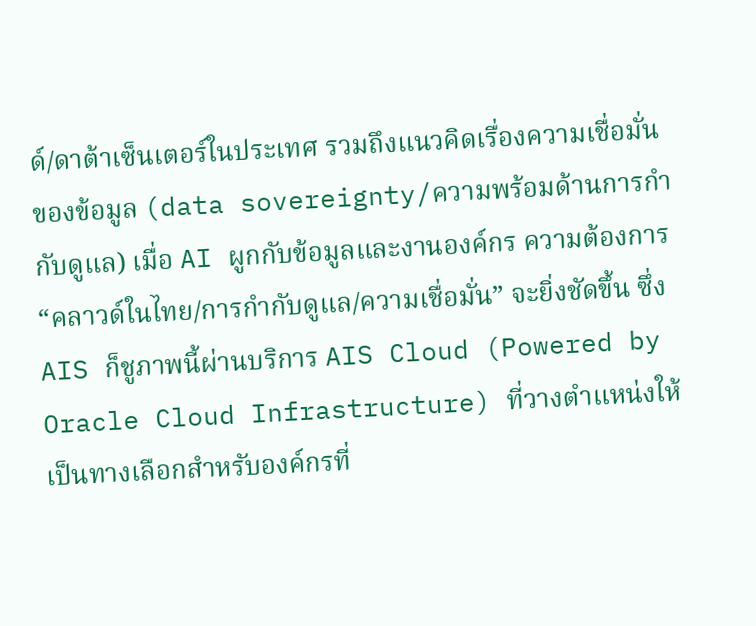ด์/ดาต้าเซ็นเตอร์ในประเทศ รวมถึงแนวคิดเรื่องความเชื่อมั่นของข้อมูล (data sovereignty/ความพร้อมด้านการกำกับดูแล) เมื่อ AI ผูกกับข้อมูลและงานองค์กร ความต้องการ “คลาวด์ในไทย/การกำกับดูแล/ความเชื่อมั่น” จะยิ่งชัดขึ้น ซึ่ง AIS ก็ชูภาพนี้ผ่านบริการ AIS Cloud (Powered by Oracle Cloud Infrastructure) ที่วางตำแหน่งให้เป็นทางเลือกสำหรับองค์กรที่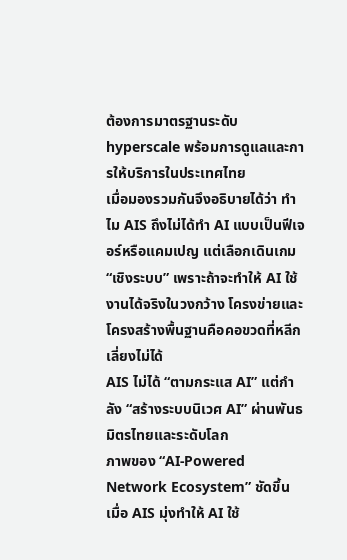ต้องการมาตรฐานระดับ hyperscale พร้อมการดูแลและการให้บริการในประเทศไทย
เมื่อมองรวมกันจึงอธิบายได้ว่า ทำไม AIS ถึงไม่ได้ทำ AI แบบเป็นฟีเจอร์หรือแคมเปญ แต่เลือกเดินเกม “เชิงระบบ” เพราะถ้าจะทำให้ AI ใช้งานได้จริงในวงกว้าง โครงข่ายและโครงสร้างพื้นฐานคือคอขวดที่หลีกเลี่ยงไม่ได้
AIS ไม่ได้ “ตามกระแส AI” แต่กำลัง “สร้างระบบนิเวศ AI” ผ่านพันธมิตรไทยและระดับโลก
ภาพของ “AI-Powered Network Ecosystem” ชัดขึ้น เมื่อ AIS มุ่งทำให้ AI ใช้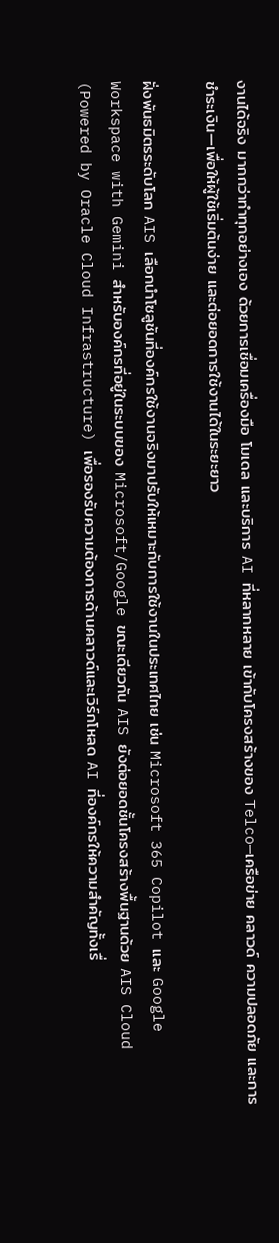งานได้จริง มากกว่าทำทุกอย่างเอง ด้วยการเชื่อมเครื่องมือ โมเดล และบริการ AI ที่หลากหลาย เข้ากับโครงสร้างของ Telco—เครือข่าย คลาวด์ ความปลอดภัย และการชำระเงิน—เพื่อให้ผู้ใช้เริ่มต้นง่าย และต่อยอดการใช้งานได้ในระยะยาว

ฝั่งพันธมิตรระดับโลก AIS เลือกนำโซลูชันที่องค์กรใช้งานจริงมาปรับให้เหมาะกับการใช้งานในประเทศไทย เช่น Microsoft 365 Copilot และ Google Workspace with Gemini สำหรับองค์กรที่อยู่ในระบบของ Microsoft/Google ขณะเดียวกัน AIS ยังต่อยอดชั้นโครงสร้างพื้นฐานด้วย AIS Cloud (Powered by Oracle Cloud Infrastructure) เพื่อรองรับความต้องการด้านคลาวด์และเวิร์กโหลด AI ที่องค์กรให้ความสำคัญทั้งเรื่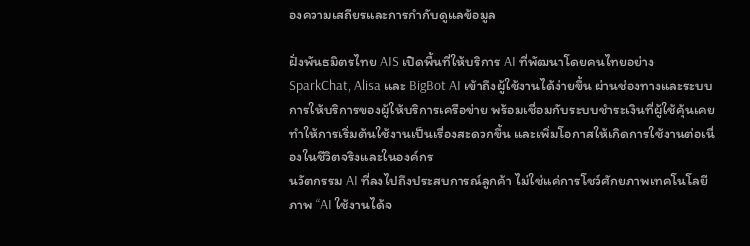องความเสถียรและการกำกับดูแลข้อมูล

ฝั่งพันธมิตรไทย AIS เปิดพื้นที่ให้บริการ AI ที่พัฒนาโดยคนไทยอย่าง SparkChat, Alisa และ BigBot AI เข้าถึงผู้ใช้งานได้ง่ายขึ้น ผ่านช่องทางและระบบการให้บริการของผู้ให้บริการเครือข่าย พร้อมเชื่อมกับระบบชำระเงินที่ผู้ใช้คุ้นเคย ทำให้การเริ่มต้นใช้งานเป็นเรื่องสะดวกขึ้น และเพิ่มโอกาสให้เกิดการใช้งานต่อเนื่องในชีวิตจริงและในองค์กร
นวัตกรรม AI ที่ลงไปถึงประสบการณ์ลูกค้า ไม่ใช่แค่การโชว์ศักยภาพเทคโนโลยี
ภาพ “AI ใช้งานได้จ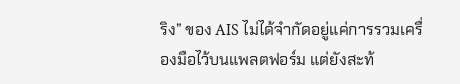ริง” ของ AIS ไม่ได้จำกัดอยู่แค่การรวมเครื่องมือไว้บนแพลตฟอร์ม แต่ยังสะท้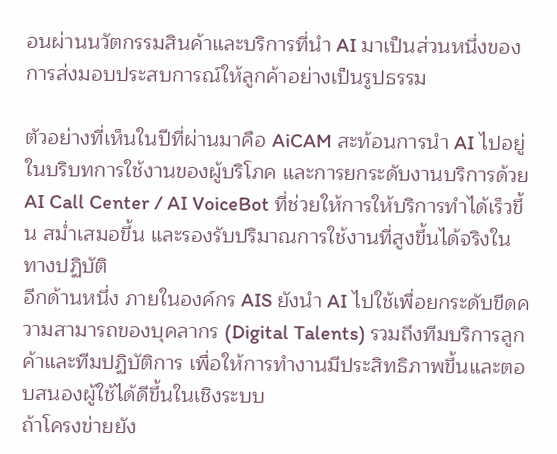อนผ่านนวัตกรรมสินค้าและบริการที่นำ AI มาเป็นส่วนหนึ่งของการส่งมอบประสบการณ์ให้ลูกค้าอย่างเป็นรูปธรรม

ตัวอย่างที่เห็นในปีที่ผ่านมาคือ AiCAM สะท้อนการนำ AI ไปอยู่ในบริบทการใช้งานของผู้บริโภค และการยกระดับงานบริการด้วย AI Call Center / AI VoiceBot ที่ช่วยให้การให้บริการทำได้เร็วขึ้น สม่ำเสมอขึ้น และรองรับปริมาณการใช้งานที่สูงขึ้นได้จริงในทางปฏิบัติ
อีกด้านหนึ่ง ภายในองค์กร AIS ยังนำ AI ไปใช้เพื่อยกระดับขีดความสามารถของบุคลากร (Digital Talents) รวมถึงทีมบริการลูกค้าและทีมปฏิบัติการ เพื่อให้การทำงานมีประสิทธิภาพขึ้นและตอบสนองผู้ใช้ได้ดีขึ้นในเชิงระบบ
ถ้าโครงข่ายยัง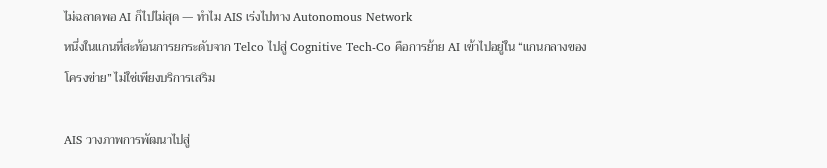ไม่ฉลาดพอ AI ก็ไปไม่สุด — ทำไม AIS เร่งไปทาง Autonomous Network
หนึ่งในแกนที่สะท้อนการยกระดับจาก Telco ไปสู่ Cognitive Tech-Co คือการย้าย AI เข้าไปอยู่ใน “แกนกลางของโครงข่าย” ไม่ใช่เพียงบริการเสริม

AIS วางภาพการพัฒนาไปสู่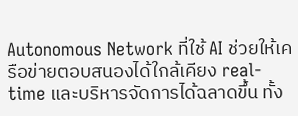Autonomous Network ที่ใช้ AI ช่วยให้เครือข่ายตอบสนองได้ใกล้เคียง real-time และบริหารจัดการได้ฉลาดขึ้น ทั้ง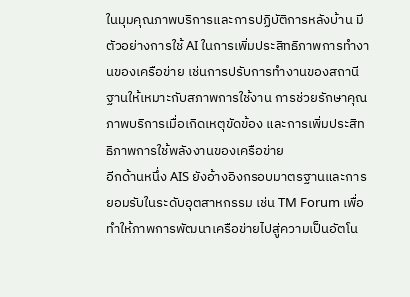ในมุมคุณภาพบริการและการปฏิบัติการหลังบ้าน มีตัวอย่างการใช้ AI ในการเพิ่มประสิทธิภาพการทำงานของเครือข่าย เช่นการปรับการทำงานของสถานีฐานให้เหมาะกับสภาพการใช้งาน การช่วยรักษาคุณภาพบริการเมื่อเกิดเหตุขัดข้อง และการเพิ่มประสิทธิภาพการใช้พลังงานของเครือข่าย
อีกด้านหนึ่ง AIS ยังอ้างอิงกรอบมาตรฐานและการยอมรับในระดับอุตสาหกรรม เช่น TM Forum เพื่อทำให้ภาพการพัฒนาเครือข่ายไปสู่ความเป็นอัตโน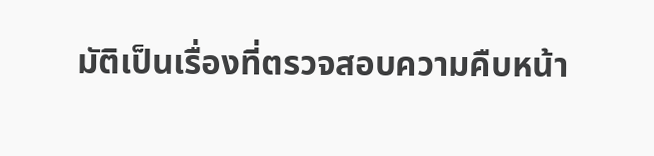มัติเป็นเรื่องที่ตรวจสอบความคืบหน้า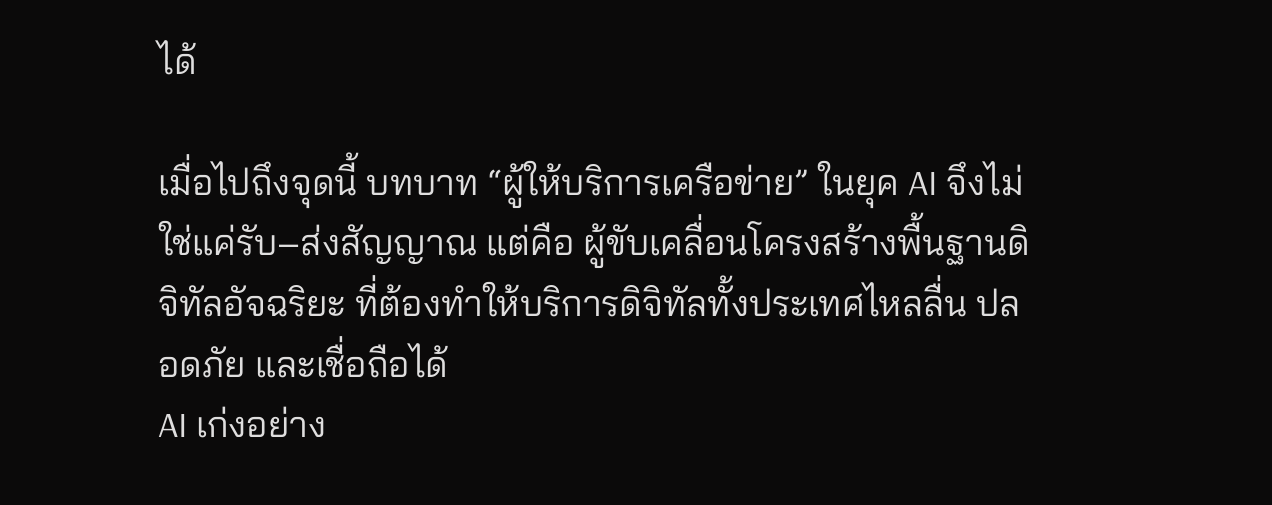ได้

เมื่อไปถึงจุดนี้ บทบาท “ผู้ให้บริการเครือข่าย” ในยุค AI จึงไม่ใช่แค่รับ–ส่งสัญญาณ แต่คือ ผู้ขับเคลื่อนโครงสร้างพื้นฐานดิจิทัลอัจฉริยะ ที่ต้องทำให้บริการดิจิทัลทั้งประเทศไหลลื่น ปลอดภัย และเชื่อถือได้
AI เก่งอย่าง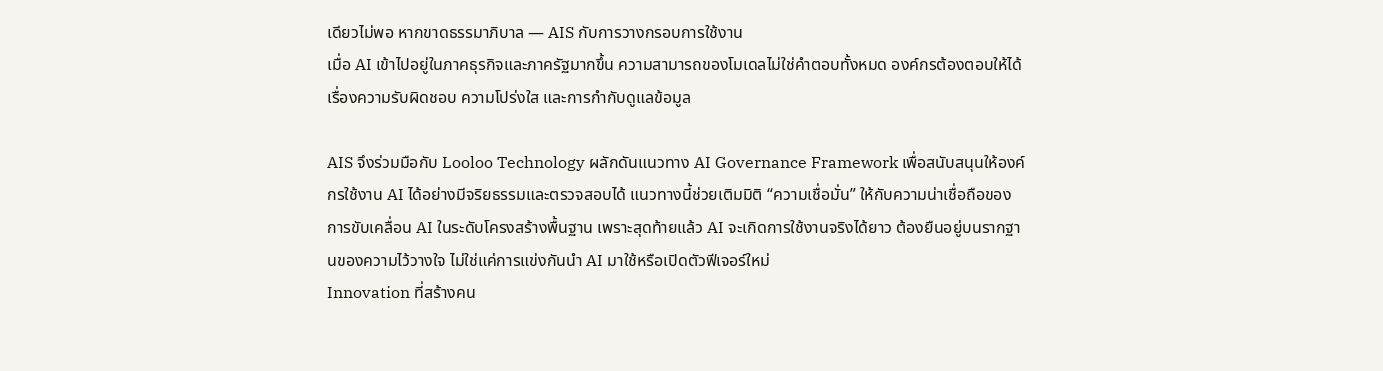เดียวไม่พอ หากขาดธรรมาภิบาล — AIS กับการวางกรอบการใช้งาน
เมื่อ AI เข้าไปอยู่ในภาคธุรกิจและภาครัฐมากขึ้น ความสามารถของโมเดลไม่ใช่คำตอบทั้งหมด องค์กรต้องตอบให้ได้เรื่องความรับผิดชอบ ความโปร่งใส และการกำกับดูแลข้อมูล

AIS จึงร่วมมือกับ Looloo Technology ผลักดันแนวทาง AI Governance Framework เพื่อสนับสนุนให้องค์กรใช้งาน AI ได้อย่างมีจริยธรรมและตรวจสอบได้ แนวทางนี้ช่วยเติมมิติ “ความเชื่อมั่น” ให้กับความน่าเชื่อถือของการขับเคลื่อน AI ในระดับโครงสร้างพื้นฐาน เพราะสุดท้ายแล้ว AI จะเกิดการใช้งานจริงได้ยาว ต้องยืนอยู่บนรากฐานของความไว้วางใจ ไม่ใช่แค่การแข่งกันนำ AI มาใช้หรือเปิดตัวฟีเจอร์ใหม่
Innovation ที่สร้างคน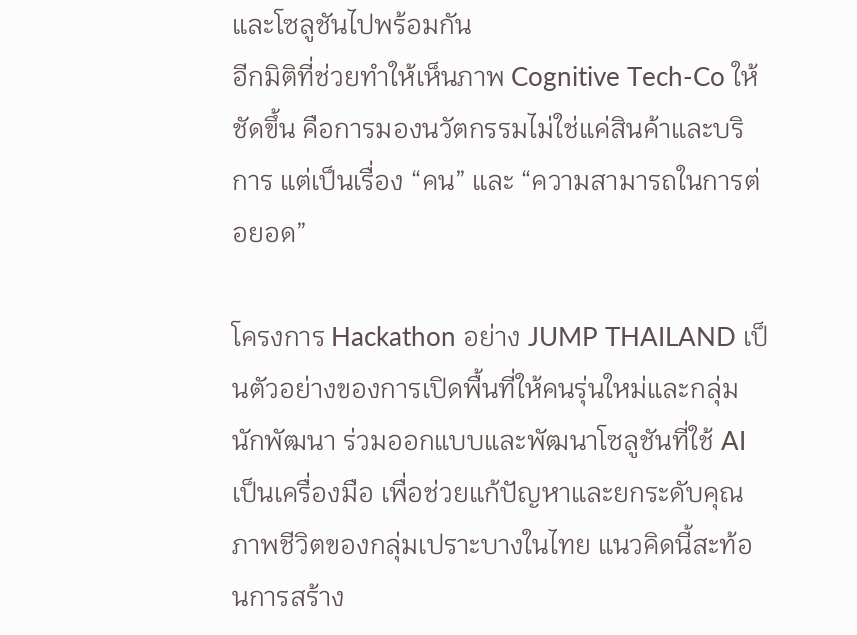และโซลูชันไปพร้อมกัน
อีกมิติที่ช่วยทำให้เห็นภาพ Cognitive Tech-Co ให้ชัดขึ้น คือการมองนวัตกรรมไม่ใช่แค่สินค้าและบริการ แต่เป็นเรื่อง “คน” และ “ความสามารถในการต่อยอด”

โครงการ Hackathon อย่าง JUMP THAILAND เป็นตัวอย่างของการเปิดพื้นที่ให้คนรุ่นใหม่และกลุ่มนักพัฒนา ร่วมออกแบบและพัฒนาโซลูชันที่ใช้ AI เป็นเครื่องมือ เพื่อช่วยแก้ปัญหาและยกระดับคุณภาพชีวิตของกลุ่มเปราะบางในไทย แนวคิดนี้สะท้อนการสร้าง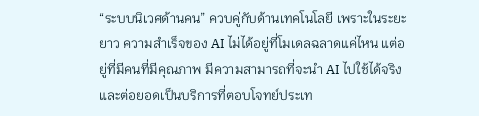“ระบบนิเวศด้านคน” ควบคู่กับด้านเทคโนโลยี เพราะในระยะยาว ความสำเร็จของ AI ไม่ได้อยู่ที่โมเดลฉลาดแค่ไหน แต่อยู่ที่มีคนที่มีคุณภาพ มีความสามารถที่จะนำ AI ไปใช้ได้จริง และต่อยอดเป็นบริการที่ตอบโจทย์ประเท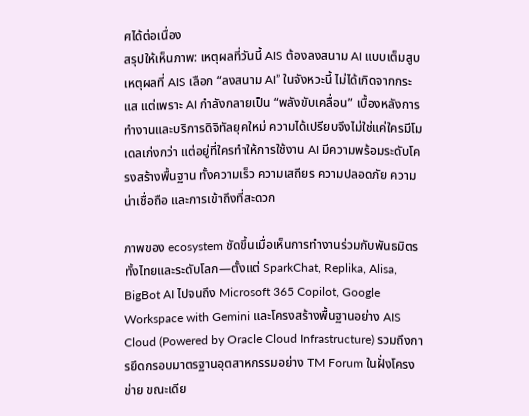ศได้ต่อเนื่อง
สรุปให้เห็นภาพ: เหตุผลที่วันนี้ AIS ต้องลงสนาม AI แบบเต็มสูบ
เหตุผลที่ AIS เลือก “ลงสนาม AI” ในจังหวะนี้ ไม่ได้เกิดจากกระแส แต่เพราะ AI กำลังกลายเป็น “พลังขับเคลื่อน” เบื้องหลังการทำงานและบริการดิจิทัลยุคใหม่ ความได้เปรียบจึงไม่ใช่แค่ใครมีโมเดลเก่งกว่า แต่อยู่ที่ใครทำให้การใช้งาน AI มีความพร้อมระดับโครงสร้างพื้นฐาน ทั้งความเร็ว ความเสถียร ความปลอดภัย ความน่าเชื่อถือ และการเข้าถึงที่สะดวก

ภาพของ ecosystem ชัดขึ้นเมื่อเห็นการทำงานร่วมกับพันธมิตรทั้งไทยและระดับโลก—ตั้งแต่ SparkChat, Replika, Alisa, BigBot AI ไปจนถึง Microsoft 365 Copilot, Google Workspace with Gemini และโครงสร้างพื้นฐานอย่าง AIS Cloud (Powered by Oracle Cloud Infrastructure) รวมถึงการยึดกรอบมาตรฐานอุตสาหกรรมอย่าง TM Forum ในฝั่งโครงข่าย ขณะเดีย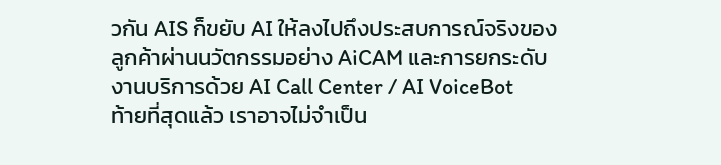วกัน AIS ก็ขยับ AI ให้ลงไปถึงประสบการณ์จริงของลูกค้าผ่านนวัตกรรมอย่าง AiCAM และการยกระดับงานบริการด้วย AI Call Center / AI VoiceBot
ท้ายที่สุดแล้ว เราอาจไม่จำเป็น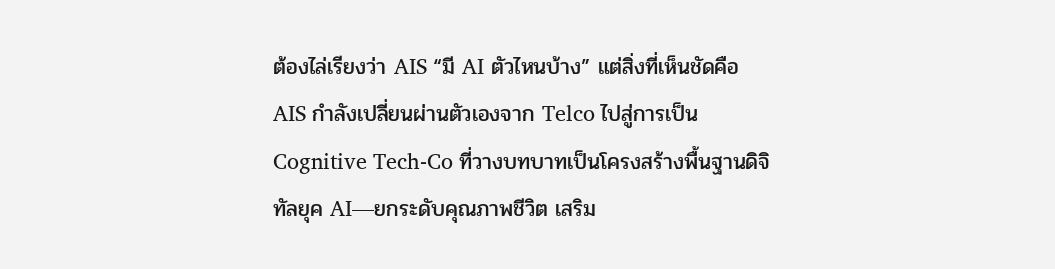ต้องไล่เรียงว่า AIS “มี AI ตัวไหนบ้าง” แต่สิ่งที่เห็นชัดคือ AIS กำลังเปลี่ยนผ่านตัวเองจาก Telco ไปสู่การเป็น Cognitive Tech-Co ที่วางบทบาทเป็นโครงสร้างพื้นฐานดิจิทัลยุค AI—ยกระดับคุณภาพชีวิต เสริม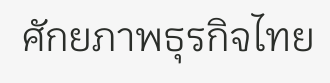ศักยภาพธุรกิจไทย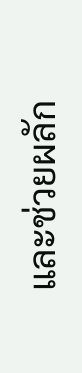และช่วยผลัก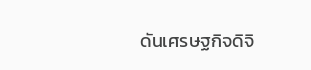ดันเศรษฐกิจดิจิ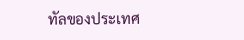ทัลของประเทศ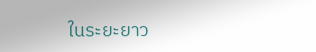ในระยะยาว